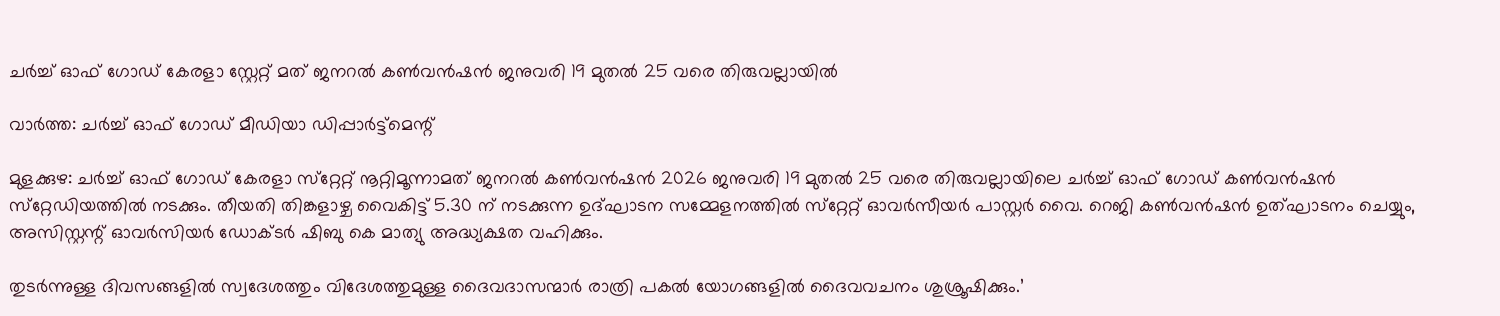ചര്‍ച്ച് ഓഫ് ഗോഡ് കേരളാ സ്റ്റേറ്റ് മത് ജനറല്‍ കണ്‍വന്‍ഷന്‍ ജനുവരി 19 മുതൽ 25 വരെ തിരുവല്ലായില്‍

വാര്‍ത്ത: ചര്‍ച്ച് ഓഫ് ഗോഡ് മീഡിയാ ഡിപ്പാര്‍ട്ട്‌മെന്റ്

മുളക്കുഴ: ചര്‍ച്ച് ഓഫ് ഗോഡ് കേരളാ സ്‌റ്റേറ്റ് നൂറ്റിമൂന്നാമത് ജനറല്‍ കണ്‍വന്‍ഷന്‍ 2026 ജനുവരി 19 മുതല്‍ 25 വരെ തിരുവല്ലായിലെ ചര്‍ച്ച് ഓഫ് ഗോഡ് കണ്‍വന്‍ഷന്‍ സ്‌റ്റേഡിയത്തില്‍ നടക്കും. തീയതി തിങ്കളാഴ്ച വൈകിട്ട് 5.30 ന് നടക്കുന്ന ഉദ്ഘാടന സമ്മേളനത്തില്‍ സ്‌റ്റേറ്റ് ഓവര്‍സീയര്‍ പാസ്റ്റര്‍ വൈ. റെജി കണ്‍വന്‍ഷന്‍ ഉത്ഘാടനം ചെയ്യും, അസിസ്റ്റന്റ് ഓവര്‍സിയര്‍ ഡോക്ടര്‍ ഷിബു കെ മാത്യു അദ്ധ്യക്ഷത വഹിക്കും.

തുടര്‍ന്നുള്ള ദിവസങ്ങളില്‍ സ്വദേശത്തും വിദേശത്തുമുള്ള ദൈവദാസന്മാര്‍ രാത്രി പകല്‍ യോഗങ്ങളില്‍ ദൈവവചനം ശുശ്രൂഷിക്കും.’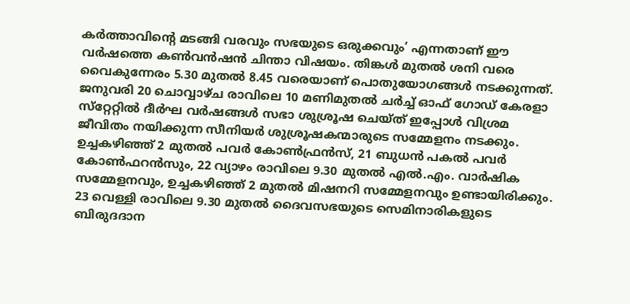കര്‍ത്താവിന്റെ മടങ്ങി വരവും സഭയുടെ ഒരുക്കവും’ എന്നതാണ് ഈ വര്‍ഷത്തെ കണ്‍വന്‍ഷന്‍ ചിന്താ വിഷയം. തിങ്കള്‍ മുതല്‍ ശനി വരെ വൈകുന്നേരം 5.30 മുതല്‍ 8.45 വരെയാണ് പൊതുയോഗങ്ങള്‍ നടക്കുന്നത്. ജനുവരി 20 ചൊവ്വാഴ്ച രാവിലെ 10 മണിമുതല്‍ ചര്‍ച്ച് ഓഫ് ഗോഡ് കേരളാ സ്‌റ്റേറ്റില്‍ ദീര്‍ഘ വര്‍ഷങ്ങള്‍ സഭാ ശുശ്രൂഷ ചെയ്ത് ഇപ്പോള്‍ വിശ്രമ ജീവിതം നയിക്കുന്ന സീനിയര്‍ ശുശ്രൂഷകന്മാരുടെ സമ്മേളനം നടക്കും. ഉച്ചകഴിഞ്ഞ് 2 മുതല്‍ പവര്‍ കോണ്‍ഫ്രന്‍സ്, 21 ബുധന്‍ പകല്‍ പവര്‍ കോണ്‍ഫറന്‍സും, 22 വ്യാഴം രാവിലെ 9.30 മുതല്‍ എല്‍.എം. വാര്‍ഷിക സമ്മേളനവും, ഉച്ചകഴിഞ്ഞ് 2 മുതല്‍ മിഷനറി സമ്മേളനവും ഉണ്ടായിരിക്കും. 23 വെള്ളി രാവിലെ 9.30 മുതല്‍ ദൈവസഭയുടെ സെമിനാരികളുടെ ബിരുദദാന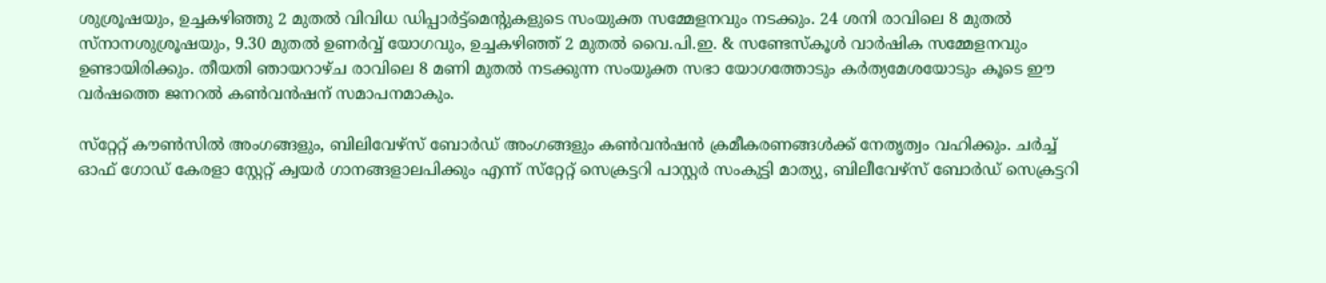ശുശ്രൂഷയും, ഉച്ചകഴിഞ്ഞു 2 മുതല്‍ വിവിധ ഡിപ്പാര്‍ട്ട്‌മെന്റുകളുടെ സംയുക്ത സമ്മേളനവും നടക്കും. 24 ശനി രാവിലെ 8 മുതല്‍ സ്‌നാനശുശ്രൂഷയും, 9.30 മുതല്‍ ഉണര്‍വ്വ് യോഗവും, ഉച്ചകഴിഞ്ഞ് 2 മുതല്‍ വൈ.പി.ഇ. & സണ്ടേസ്‌കൂള്‍ വാര്‍ഷിക സമ്മേളനവും ഉണ്ടായിരിക്കും. തീയതി ഞായറാഴ്ച രാവിലെ 8 മണി മുതല്‍ നടക്കുന്ന സംയുക്ത സഭാ യോഗത്തോടും കര്‍ത്യമേശയോടും കൂടെ ഈ വര്‍ഷത്തെ ജനറല്‍ കണ്‍വന്‍ഷന് സമാപനമാകും.

സ്‌റ്റേറ്റ് കൗണ്‍സില്‍ അംഗങ്ങളും, ബിലിവേഴ്‌സ് ബോര്‍ഡ് അംഗങ്ങളും കണ്‍വന്‍ഷന്‍ ക്രമീകരണങ്ങള്‍ക്ക് നേതൃത്വം വഹിക്കും. ചര്‍ച്ച് ഓഫ് ഗോഡ് കേരളാ സ്റ്റേറ്റ് ക്വയര്‍ ഗാനങ്ങളാലപിക്കും എന്ന് സ്‌റ്റേറ്റ് സെക്രട്ടറി പാസ്റ്റര്‍ സംകുട്ടി മാത്യു, ബിലീവേഴ്‌സ് ബോര്‍ഡ് സെക്രട്ടറി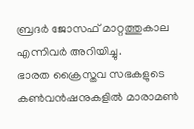ബ്രദര്‍ ജോസഫ് മാറ്റത്തുകാല എന്നിവര്‍ അറിയിച്ചു.
ഭാരത ക്രൈസ്തവ സഭകളുടെ കണ്‍വന്‍ഷനുകളില്‍ മാരാമണ്‍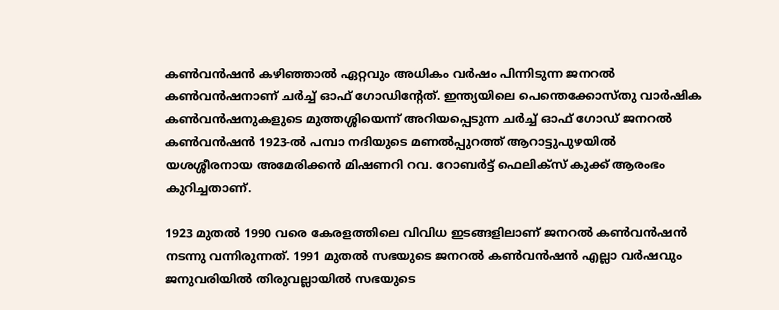കണ്‍വന്‍ഷന്‍ കഴിഞ്ഞാല്‍ ഏറ്റവും അധികം വര്‍ഷം പിന്നിടുന്ന ജനറല്‍ കണ്‍വന്‍ഷനാണ് ചര്‍ച്ച് ഓഫ് ഗോഡിന്റേത്. ഇന്ത്യയിലെ പെന്തെക്കോസ്തു വാര്‍ഷിക കണ്‍വന്‍ഷനുകളുടെ മുത്തശ്ശിയെന്ന് അറിയപ്പെടുന്ന ചര്‍ച്ച് ഓഫ് ഗോഡ് ജനറല്‍ കണ്‍വന്‍ഷന്‍ 1923-ല്‍ പമ്പാ നദിയുടെ മണല്‍പ്പുറത്ത് ആറാട്ടുപുഴയില്‍ യശശ്ശീരനായ അമേരിക്കന്‍ മിഷണറി റവ. റോബര്‍ട്ട് ഫെലിക്‌സ് കുക്ക് ആരംഭം കുറിച്ചതാണ്.

1923 മുതല്‍ 1990 വരെ കേരളത്തിലെ വിവിധ ഇടങ്ങളിലാണ് ജനറല്‍ കണ്‍വന്‍ഷന്‍ നടന്നു വന്നിരുന്നത്. 1991 മുതല്‍ സഭയുടെ ജനറല്‍ കണ്‍വന്‍ഷന്‍ എല്ലാ വര്‍ഷവും ജനുവരിയില്‍ തിരുവല്ലായില്‍ സഭയുടെ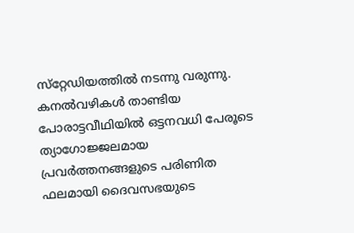സ്‌റ്റേഡിയത്തില്‍ നടന്നു വരുന്നു. കനല്‍വഴികള്‍ താണ്ടിയ പോരാട്ടവീഥിയില്‍ ഒട്ടനവധി പേരൂടെ ത്യാഗോജ്ജലമായ പ്രവര്‍ത്തനങ്ങളുടെ പരിണിത ഫലമായി ദൈവസഭയുടെ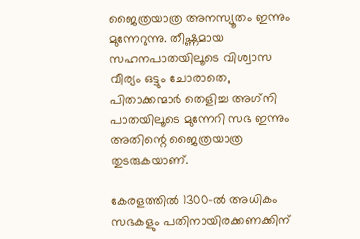ജൈത്രയാത്ര അനസ്യൂതം ഇന്നും മുന്നേറുന്നു. തീഷ്ണമായ സഹനപാതയിലൂടെ വിശ്വാസ വീര്യം ഒട്ടും ചോരാതെ, പിതാക്കന്മാര്‍ തെളിച്ച അഗ്‌നി പാതയിലൂടെ മുന്നേറി സഭ ഇന്നും അതിന്റെ ജൈത്രയാത്ര തുടരുകയാണ്.

കേരളത്തില്‍ 1300-ല്‍ അധികം സഭകളും പതിനായിരക്കണക്കിന്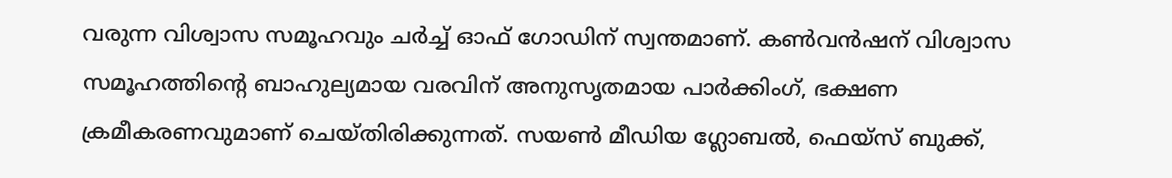വരുന്ന വിശ്വാസ സമൂഹവും ചര്‍ച്ച് ഓഫ് ഗോഡിന് സ്വന്തമാണ്. കണ്‍വന്‍ഷന് വിശ്വാസ സമൂഹത്തിന്റെ ബാഹുല്യമായ വരവിന് അനുസൃതമായ പാര്‍ക്കിംഗ്, ഭക്ഷണ ക്രമീകരണവുമാണ് ചെയ്തിരിക്കുന്നത്. സയണ്‍ മീഡിയ ഗ്ലോബല്‍, ഫെയ്‌സ് ബുക്ക്,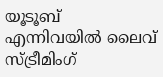യൂടൂബ് എന്നിവയില്‍ ലൈവ് സ്ട്രീമിംഗ്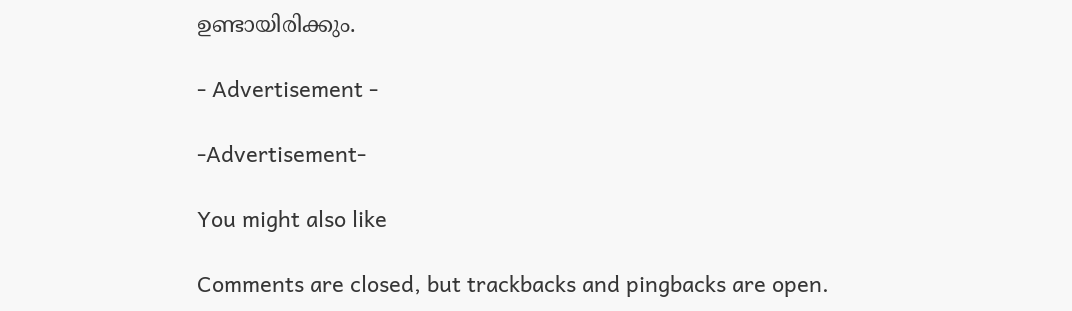ഉണ്ടായിരിക്കും.

- Advertisement -

-Advertisement-

You might also like

Comments are closed, but trackbacks and pingbacks are open.